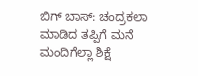ಬಿಗ್ ಬಾಸ್: ಚಂದ್ರಕಲಾ ಮಾಡಿದ ತಪ್ಪಿಗೆ ಮನೆ ಮಂದಿಗೆಲ್ಲಾ ಶಿಕ್ಷೆ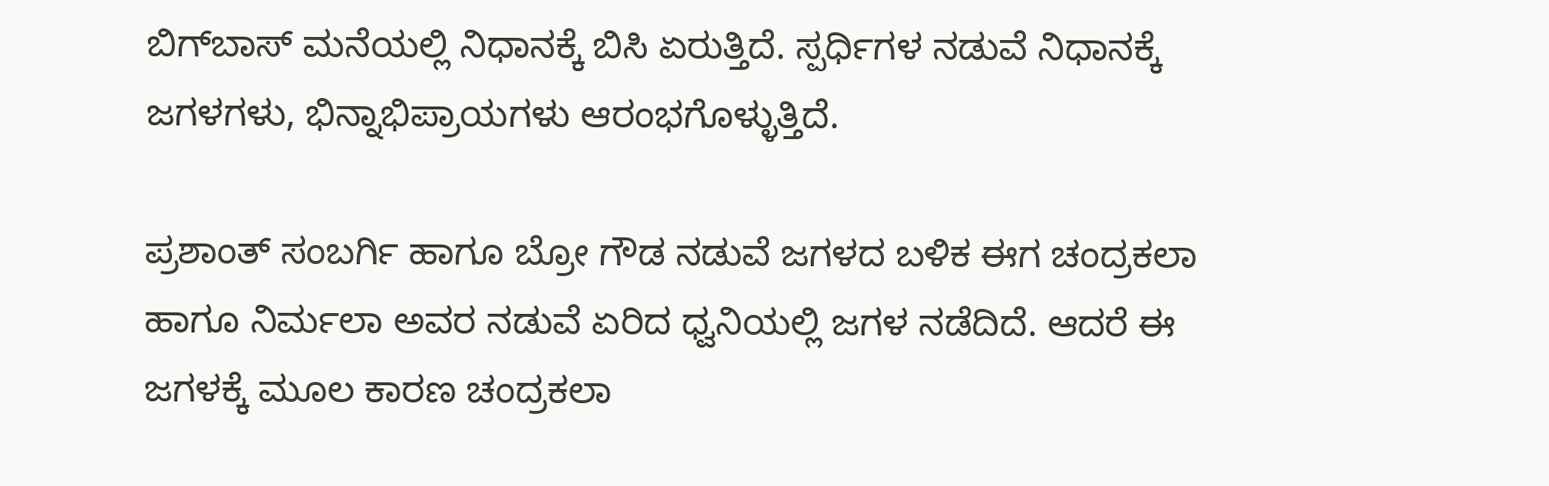ಬಿಗ್‌ಬಾಸ್ ಮನೆಯಲ್ಲಿ ನಿಧಾನಕ್ಕೆ ಬಿಸಿ ಏರುತ್ತಿದೆ. ಸ್ಪರ್ಧಿಗಳ ನಡುವೆ ನಿಧಾನಕ್ಕೆ ಜಗಳಗಳು, ಭಿನ್ನಾಭಿಪ್ರಾಯಗಳು ಆರಂಭಗೊಳ್ಳುತ್ತಿದೆ.

ಪ್ರಶಾಂತ್ ಸಂಬರ್ಗಿ ಹಾಗೂ ಬ್ರೋ ಗೌಡ ನಡುವೆ ಜಗಳದ ಬಳಿಕ ಈಗ ಚಂದ್ರಕಲಾ ಹಾಗೂ ನಿರ್ಮಲಾ ಅವರ ನಡುವೆ ಏರಿದ ಧ್ವನಿಯಲ್ಲಿ ಜಗಳ ನಡೆದಿದೆ. ಆದರೆ ಈ ಜಗಳಕ್ಕೆ ಮೂಲ ಕಾರಣ ಚಂದ್ರಕಲಾ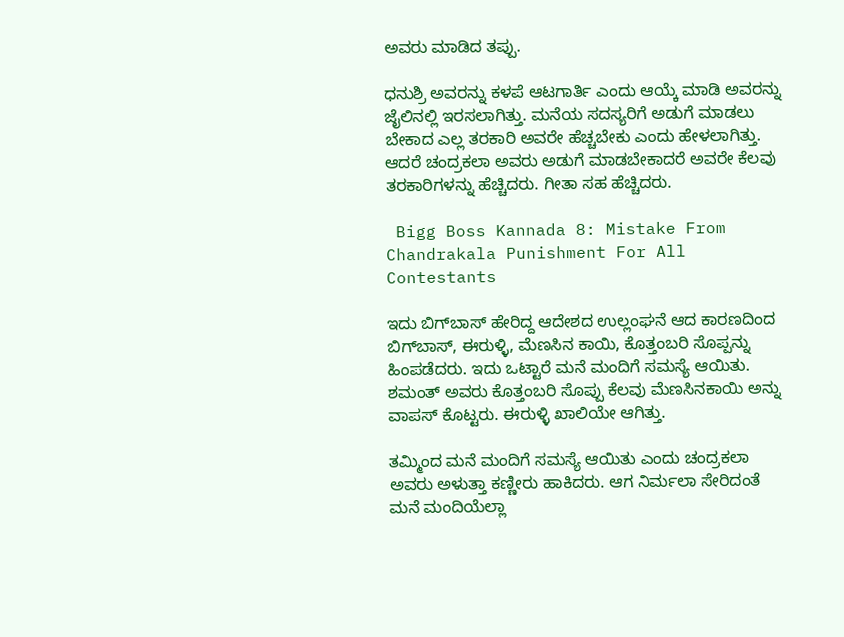ಅವರು ಮಾಡಿದ ತಪ್ಪು.

ಧನುಶ್ರಿ ಅವರನ್ನು ಕಳಪೆ ಆಟಗಾರ್ತಿ ಎಂದು ಆಯ್ಕೆ ಮಾಡಿ ಅವರನ್ನು ಜೈಲಿನಲ್ಲಿ ಇರಸಲಾಗಿತ್ತು. ಮನೆಯ ಸದಸ್ಯರಿಗೆ ಅಡುಗೆ ಮಾಡಲು ಬೇಕಾದ ಎಲ್ಲ ತರಕಾರಿ ಅವರೇ ಹೆಚ್ಚಬೇಕು ಎಂದು ಹೇಳಲಾಗಿತ್ತು. ಆದರೆ ಚಂದ್ರಕಲಾ ಅವರು ಅಡುಗೆ ಮಾಡಬೇಕಾದರೆ ಅವರೇ ಕೆಲವು ತರಕಾರಿಗಳನ್ನು ಹೆಚ್ಚಿದರು. ಗೀತಾ ಸಹ ಹೆಚ್ಚಿದರು.

 Bigg Boss Kannada 8: Mistake From Chandrakala Punishment For All Contestants

ಇದು ಬಿಗ್‌ಬಾಸ್ ಹೇರಿದ್ದ ಆದೇಶದ ಉಲ್ಲಂಘನೆ ಆದ ಕಾರಣದಿಂದ ಬಿಗ್‌ಬಾಸ್, ಈರುಳ್ಳಿ, ಮೆಣಸಿನ ಕಾಯಿ, ಕೊತ್ತಂಬರಿ ಸೊಪ್ಪನ್ನು ಹಿಂಪಡೆದರು. ಇದು ಒಟ್ಟಾರೆ ಮನೆ ಮಂದಿಗೆ ಸಮಸ್ಯೆ ಆಯಿತು. ಶಮಂತ್ ಅವರು ಕೊತ್ತಂಬರಿ ಸೊಪ್ಪು ಕೆಲವು ಮೆಣಸಿನಕಾಯಿ ಅನ್ನು ವಾಪಸ್ ಕೊಟ್ಟರು. ಈರುಳ್ಳಿ ಖಾಲಿಯೇ ಆಗಿತ್ತು.

ತಮ್ಮಿಂದ ಮನೆ ಮಂದಿಗೆ ಸಮಸ್ಯೆ ಆಯಿತು ಎಂದು ಚಂದ್ರಕಲಾ ಅವರು ಅಳುತ್ತಾ ಕಣ್ಣೀರು ಹಾಕಿದರು. ಆಗ ನಿರ್ಮಲಾ ಸೇರಿದಂತೆ ಮನೆ ಮಂದಿಯೆಲ್ಲಾ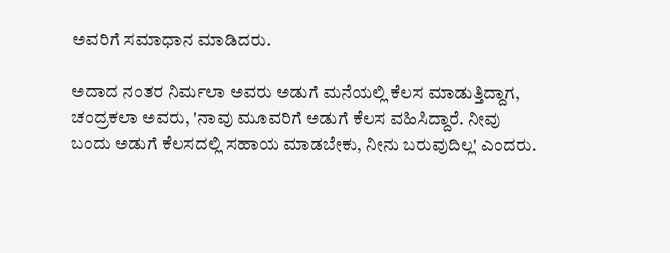ಅವರಿಗೆ ಸಮಾಧಾನ ಮಾಡಿದರು.

ಅದಾದ ನಂತರ ನಿರ್ಮಲಾ ಅವರು ಅಡುಗೆ ಮನೆಯಲ್ಲಿ ಕೆಲಸ ಮಾಡುತ್ತಿದ್ದಾಗ, ಚಂದ್ರಕಲಾ ಅವರು, 'ನಾವು ಮೂವರಿಗೆ ಅಡುಗೆ ಕೆಲಸ ವಹಿಸಿದ್ದಾರೆ. ನೀವು ಬಂದು ಅಡುಗೆ ಕೆಲಸದಲ್ಲಿ ಸಹಾಯ ಮಾಡಬೇಕು, ನೀನು ಬರುವುದಿಲ್ಲ' ಎಂದರು.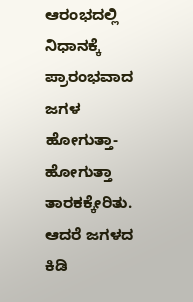ಆರಂಭದಲ್ಲಿ ನಿಧಾನಕ್ಕೆ ಪ್ರಾರಂಭವಾದ ಜಗಳ ಹೋಗುತ್ತಾ-ಹೋಗುತ್ತಾ ತಾರಕಕ್ಕೇರಿತು. ಆದರೆ ಜಗಳದ ಕಿಡಿ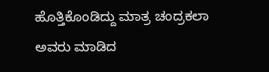ಹೊತ್ತಿಕೊಂಡಿದ್ದು ಮಾತ್ರ ಚಂದ್ರಕಲಾ ಅವರು ಮಾಡಿದ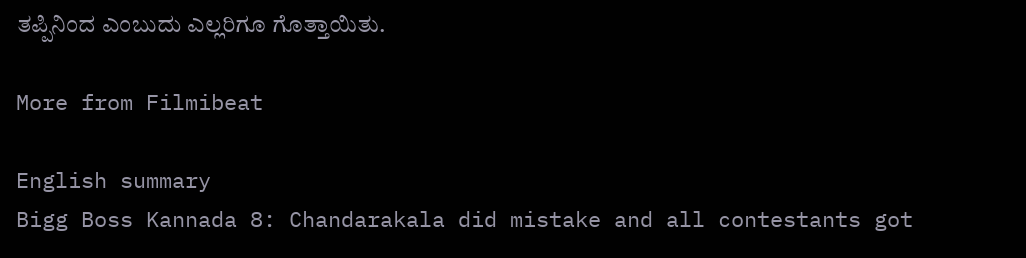ತಪ್ಪಿನಿಂದ ಎಂಬುದು ಎಲ್ಲರಿಗೂ ಗೊತ್ತಾಯಿತು.

More from Filmibeat

English summary
Bigg Boss Kannada 8: Chandarakala did mistake and all contestants got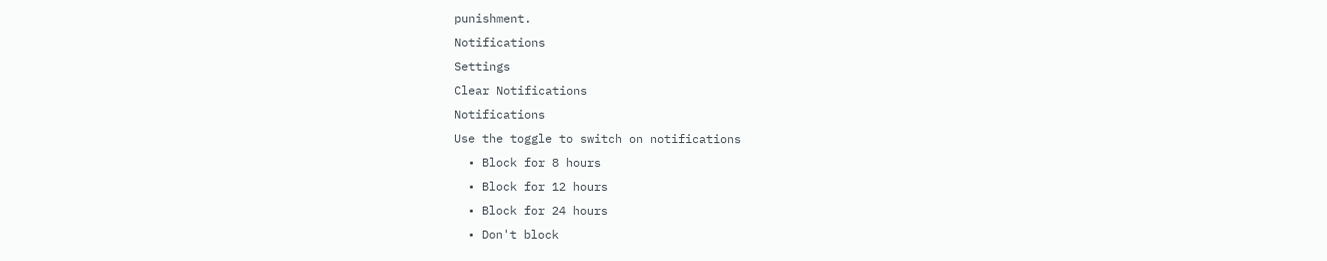punishment.
Notifications
Settings
Clear Notifications
Notifications
Use the toggle to switch on notifications
  • Block for 8 hours
  • Block for 12 hours
  • Block for 24 hours
  • Don't block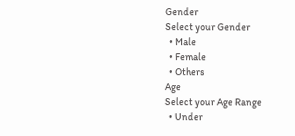Gender
Select your Gender
  • Male
  • Female
  • Others
Age
Select your Age Range
  • Under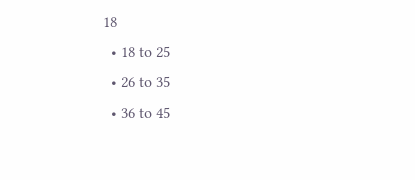18
  • 18 to 25
  • 26 to 35
  • 36 to 45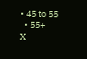• 45 to 55
  • 55+
X